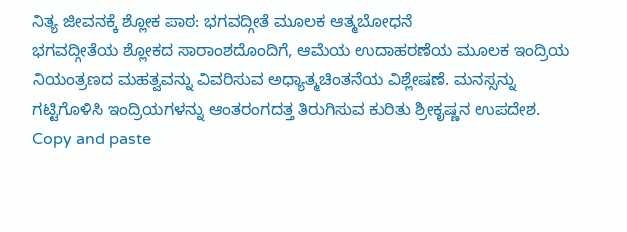ನಿತ್ಯ ಜೀವನಕ್ಕೆ ಶ್ಲೋಕ ಪಾಠ: ಭಗವದ್ಗೀತೆ ಮೂಲಕ ಆತ್ಮಬೋಧನೆ
ಭಗವದ್ಗೀತೆಯ ಶ್ಲೋಕದ ಸಾರಾಂಶದೊಂದಿಗೆ, ಆಮೆಯ ಉದಾಹರಣೆಯ ಮೂಲಕ ಇಂದ್ರಿಯ ನಿಯಂತ್ರಣದ ಮಹತ್ವವನ್ನು ವಿವರಿಸುವ ಅಧ್ಯಾತ್ಮಚಿಂತನೆಯ ವಿಶ್ಲೇಷಣೆ. ಮನಸ್ಸನ್ನು ಗಟ್ಟಿಗೊಳಿಸಿ ಇಂದ್ರಿಯಗಳನ್ನು ಆಂತರಂಗದತ್ತ ತಿರುಗಿಸುವ ಕುರಿತು ಶ್ರೀಕೃಷ್ಣನ ಉಪದೇಶ.
Copy and paste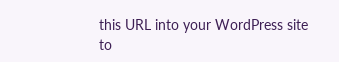this URL into your WordPress site to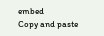embed
Copy and paste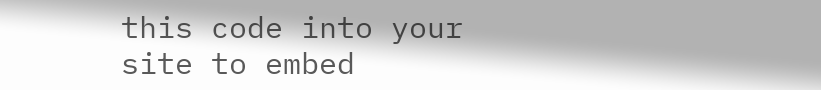this code into your site to embed